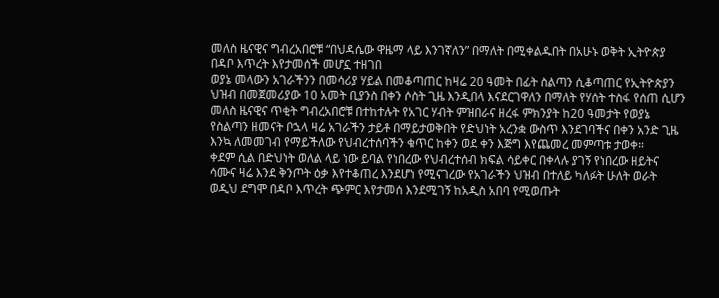መለስ ዜናዊና ግብረአበሮቹ “በህዳሴው ዋዜማ ላይ እንገኛለን” በማለት በሚቀልዱበት በአሁኑ ወቅት ኢትዮጵያ በዳቦ እጥረት እየታመሰች መሆኗ ተዘገበ
ወያኔ መላውን አገራችንን በመሳሪያ ሃይል በመቆጣጠር ከዛሬ 20 ዓመት በፊት ስልጣን ሲቆጣጠር የኢትዮጵያን ህዝብ በመጀመሪያው 10 አመት ቢያንስ በቀን ሶስት ጊዜ እንዲበላ እናደርገዋለን በማለት የሃሰት ተስፋ የሰጠ ሲሆን መለስ ዜናዊና ጥቂት ግብረአበሮቹ በተከተሉት የአገር ሃብት ምዝበራና ዘረፋ ምክንያት ከ20 ዓመታት የወያኔ የስልጣን ዘመናት ቦኋላ ዛሬ አገራችን ታይቶ በማይታወቅበት የድህነት አረንቋ ውስጥ እንደገባችና በቀን አንድ ጊዜ እንኳ ለመመገብ የማይችለው የህብረተሰባችን ቁጥር ከቀን ወደ ቀን እጅግ እየጨመረ መምጣቱ ታወቀ።
ቀደም ሲል በድህነት ወለል ላይ ነው ይባል የነበረው የህብረተሰብ ክፍል ሳይቀር በቀላሉ ያገኝ የነበረው ዘይትና ሳሙና ዛሬ እንደ ቅንጦት ዕቃ እየተቆጠረ እንደሆነ የሚናገረው የአገራችን ህዝብ በተለይ ካለፉት ሁለት ወራት ወዲህ ደግሞ በዳቦ እጥረት ጭምር እየታመሰ እንደሚገኝ ከአዲስ አበባ የሚወጡት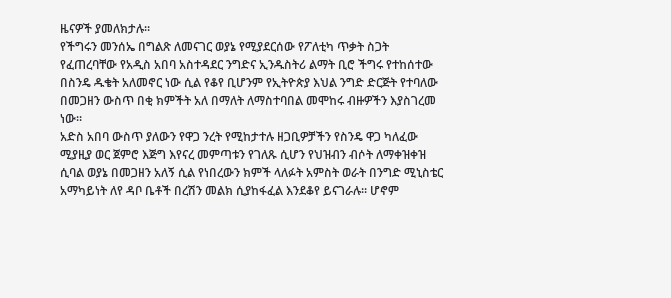ዜናዎች ያመለክታሉ።
የችግሩን መንሰኤ በግልጽ ለመናገር ወያኔ የሚያደርሰው የፖለቲካ ጥቃት ስጋት የፈጠረባቸው የአዲስ አበባ አስተዳደር ንግድና ኢንዱስትሪ ልማት ቢሮ ችግሩ የተከሰተው በስንዴ ዱቄት አለመኖር ነው ሲል የቆየ ቢሆንም የኢትዮጵያ እህል ንግድ ድርጅት የተባለው በመጋዘን ውስጥ በቂ ክምችት አለ በማለት ለማስተባበል መሞከሩ ብዙዎችን እያስገረመ ነው።
አድስ አበባ ውስጥ ያለውን የዋጋ ንረት የሚከታተሉ ዘጋቢዎቻችን የስንዴ ዋጋ ካለፈው ሚያዚያ ወር ጀምሮ እጅግ እየናረ መምጣቱን የገለጹ ሲሆን የህዝብን ብሶት ለማቀዝቀዝ ሲባል ወያኔ በመጋዘን አለኝ ሲል የነበረውን ክምች ላለፉት አምስት ወራት በንግድ ሚኒስቴር አማካይነት ለየ ዳቦ ቤቶች በረሽን መልክ ሲያከፋፈል እንደቆየ ይናገራሉ። ሆኖም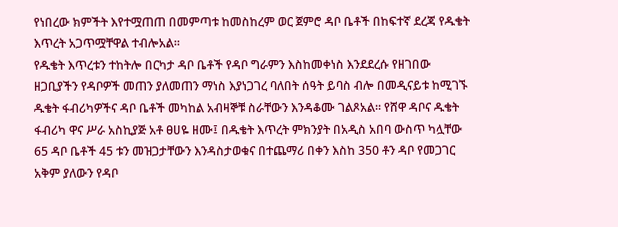የነበረው ክምችት እየተሟጠጠ በመምጣቱ ከመስከረም ወር ጀምሮ ዳቦ ቤቶች በከፍተኛ ደረጃ የዱቄት እጥረት አጋጥሟቸዋል ተብሎአል።
የዱቄት እጥረቱን ተከትሎ በርካታ ዳቦ ቤቶች የዳቦ ግራምን እስከመቀነስ እንደደረሱ የዘገበው ዘጋቢያችን የዳቦዎች መጠን ያለመጠን ማነስ እያነጋገረ ባለበት ሰዓት ይባስ ብሎ በመዲናይቱ ከሚገኙ ዱቄት ፋብሪካዎችና ዳቦ ቤቶች መካከል አብዛኞቹ ስራቸውን እንዳቆሙ ገልጾአል። የሸዋ ዳቦና ዱቄት ፋብሪካ ዋና ሥራ አስኪያጅ አቶ ፀሀዬ ዘሙ፤ በዱቄት እጥረት ምክንያት በአዲስ አበባ ውስጥ ካሏቸው 65 ዳቦ ቤቶች 45 ቱን መዝጋታቸውን እንዳስታወቁና በተጨማሪ በቀን እስከ 350 ቶን ዳቦ የመጋገር አቅም ያለውን የዳቦ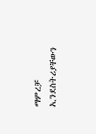ማምረቻ ኢንደስትሪያቸውን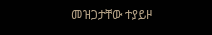መዝጋታቸው ተያይዞ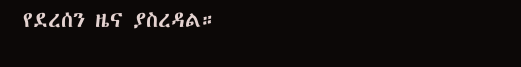የደረሰን ዜና ያስረዳል።